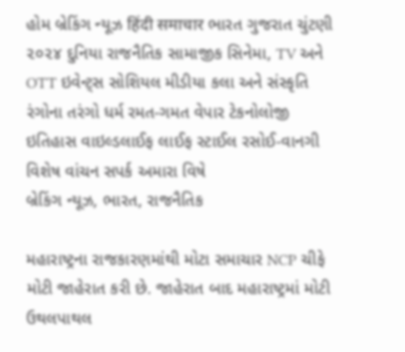હોમ બ્રેકિંગ ન્યૂઝ हिंदी समाचार ભારત ગુજરાત ચુંટણી ૨૦૨૪ દુનિયા રાજનૈતિક સામાજીક સિનેમા, TV અને OTT ઇવેન્ટ્સ સોશિયલ મીડીયા કલા અને સંસ્કૃતિ રંગોના તરંગો ધર્મ રમત-ગમત વેપાર ટેકનોલોજી ઇતિહાસ વાઇલ્ડલાઈફ લાઈફ સ્ટાઈલ રસોઈ-વાનગી વિશેષ વાંચન સપર્ક અમારા વિષે
બ્રેકિંગ ન્યૂઝ, ભારત, રાજનૈતિક

મહારાષ્ટ્રના રાજકારણમાંથી મોટા સમાચાર NCP ચીફે મોટી જાહેરાત કરી છે. જાહેરાત બાદ મહારાષ્ટ્રમાં મોટી ઉથલપાથલ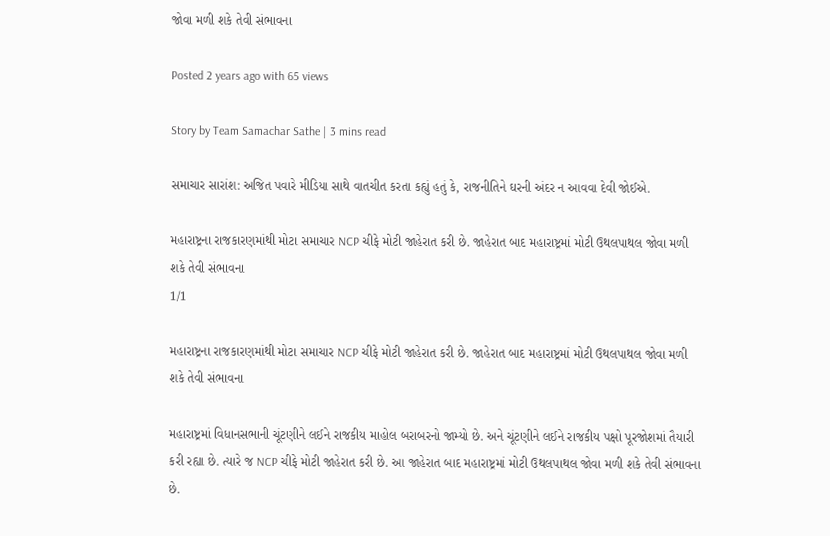જોવા મળી શકે તેવી સંભાવના

Posted 2 years ago with 65 views

Story by Team Samachar Sathe | 3 mins read

સમાચાર સારાંશ: અજિત પવારે મીડિયા સાથે વાતચીત કરતા કહ્યું હતું કે, રાજનીતિને ઘરની અંદર ન આવવા દેવી જોઈએ.

મહારાષ્ટ્રના રાજકારણમાંથી મોટા સમાચાર NCP ચીફે મોટી જાહેરાત કરી છે. જાહેરાત બાદ મહારાષ્ટ્રમાં મોટી ઉથલપાથલ જોવા મળી શકે તેવી સંભાવના
1/1

મહારાષ્ટ્રના રાજકારણમાંથી મોટા સમાચાર NCP ચીફે મોટી જાહેરાત કરી છે. જાહેરાત બાદ મહારાષ્ટ્રમાં મોટી ઉથલપાથલ જોવા મળી શકે તેવી સંભાવના

મહારાષ્ટ્રમાં વિધાનસભાની ચૂંટણીને લઈને રાજકીય માહોલ બરાબરનો જામ્યો છે. અને ચૂંટણીને લઈને રાજકીય પક્ષો પૂરજોશમાં તૈયારી કરી રહ્યા છે. ત્યારે જ NCP ચીફે મોટી જાહેરાત કરી છે. આ જાહેરાત બાદ મહારાષ્ટ્રમાં મોટી ઉથલપાથલ જોવા મળી શકે તેવી સંભાવના છે.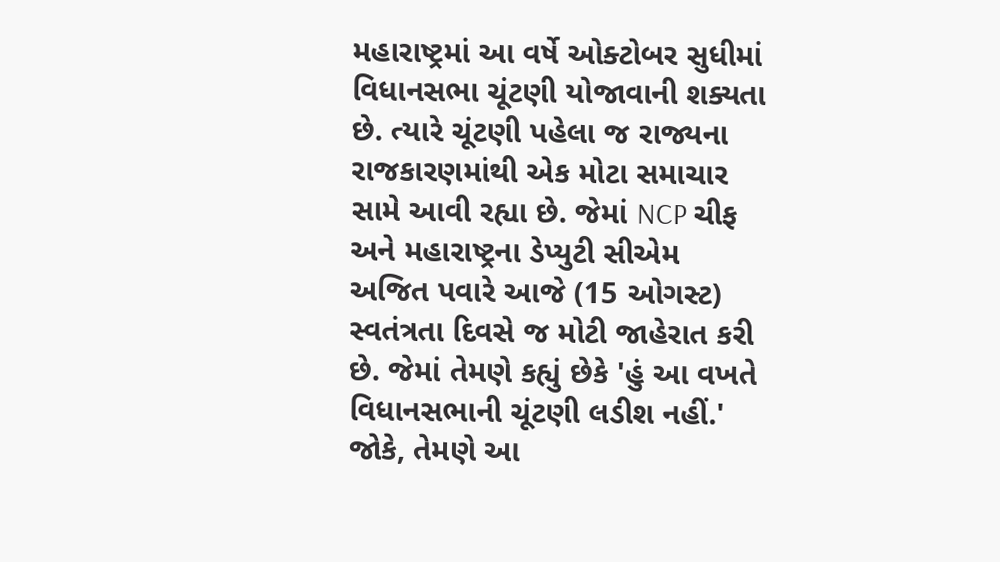મહારાષ્ટ્રમાં આ વર્ષે ઓક્ટોબર સુધીમાં વિધાનસભા ચૂંટણી યોજાવાની શક્યતા છે. ત્યારે ચૂંટણી પહેલા જ રાજ્યના રાજકારણમાંથી એક મોટા સમાચાર સામે આવી રહ્યા છે. જેમાં NCP ચીફ અને મહારાષ્ટ્રના ડેપ્યુટી સીએમ અજિત પવારે આજે (15 ઓગસ્ટ) સ્વતંત્રતા દિવસે જ મોટી જાહેરાત કરી છે. જેમાં તેમણે કહ્યું છેકે 'હું આ વખતે વિધાનસભાની ચૂંટણી લડીશ નહીં.' જોકે, તેમણે આ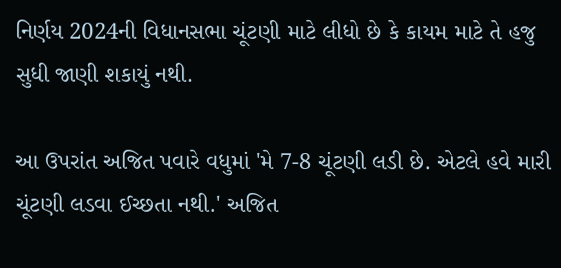નિર્ણય 2024ની વિધાનસભા ચૂંટણી માટે લીધો છે કે કાયમ માટે તે હજુ સુધી જાણી શકાયું નથી.

આ ઉપરાંત અજિત પવારે વધુમાં 'મે 7-8 ચૂંટણી લડી છે. એટલે હવે મારી ચૂંટણી લડવા ઈચ્છતા નથી.' અજિત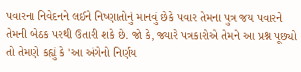પવારના નિવેદનને લઈને નિષ્ણાતોનું માનવું છેકે પવાર તેમના પુત્ર જય પવારને તેમની બેઠક પરથી ઉતારી શકે છે. જો કે, જ્યારે પત્રકારોએ તેમને આ પ્રશ્ન પૂછ્યો તો તેમણે કહ્યું કે 'આ અંગેનો નિર્ણય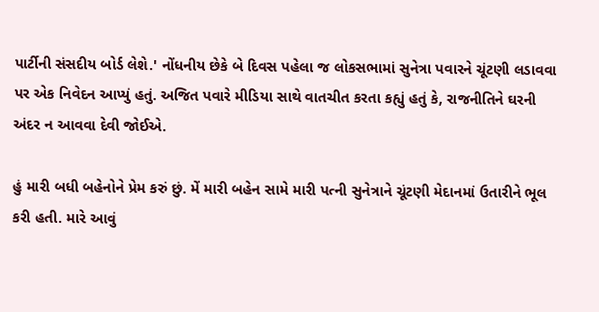પાર્ટીની સંસદીય બોર્ડ લેશે.' નોંધનીય છેકે બે દિવસ પહેલા જ લોકસભામાં સુનેત્રા પવારને ચૂંટણી લડાવવા પર એક નિવેદન આપ્યું હતું. અજિત પવારે મીડિયા સાથે વાતચીત કરતા કહ્યું હતું કે, રાજનીતિને ઘરની અંદર ન આવવા દેવી જોઈએ.

હું મારી બધી બહેનોને પ્રેમ કરું છું. મેં મારી બહેન સામે મારી પત્ની સુનેત્રાને ચૂંટણી મેદાનમાં ઉતારીને ભૂલ કરી હતી. મારે આવું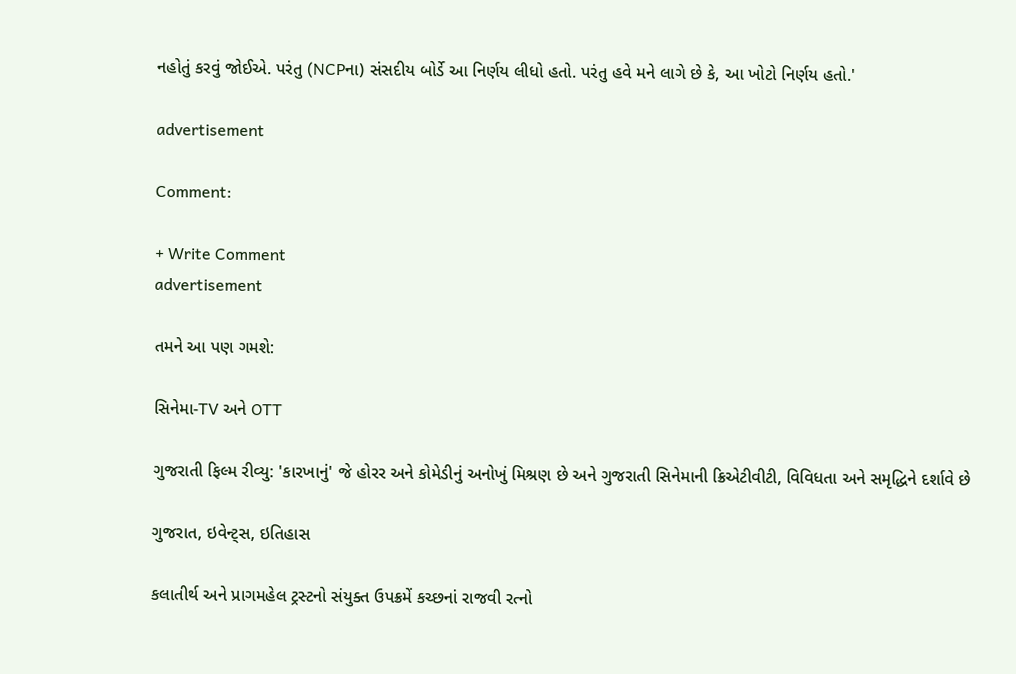નહોતું કરવું જોઈએ. પરંતુ (NCPના) સંસદીય બોર્ડે આ નિર્ણય લીધો હતો. પરંતુ હવે મને લાગે છે કે, આ ખોટો નિર્ણય હતો.'

advertisement

Comment:

+ Write Comment
advertisement

તમને આ પણ ગમશે:

સિનેમા-TV અને OTT

ગુજરાતી ફિલ્મ રીવ્યુ: 'કારખાનું' જે હોરર અને કોમેડીનું અનોખું મિશ્રણ છે અને ગુજરાતી સિનેમાની ક્રિએટીવીટી, વિવિધતા અને સમૃદ્ધિને દર્શાવે છે

ગુજરાત, ઇવેન્ટ્સ, ઇતિહાસ

કલાતીર્થ અને પ્રાગમહેલ ટ્રસ્ટનો સંયુક્ત ઉપક્રમેં કચ્છનાં રાજવી રત્નો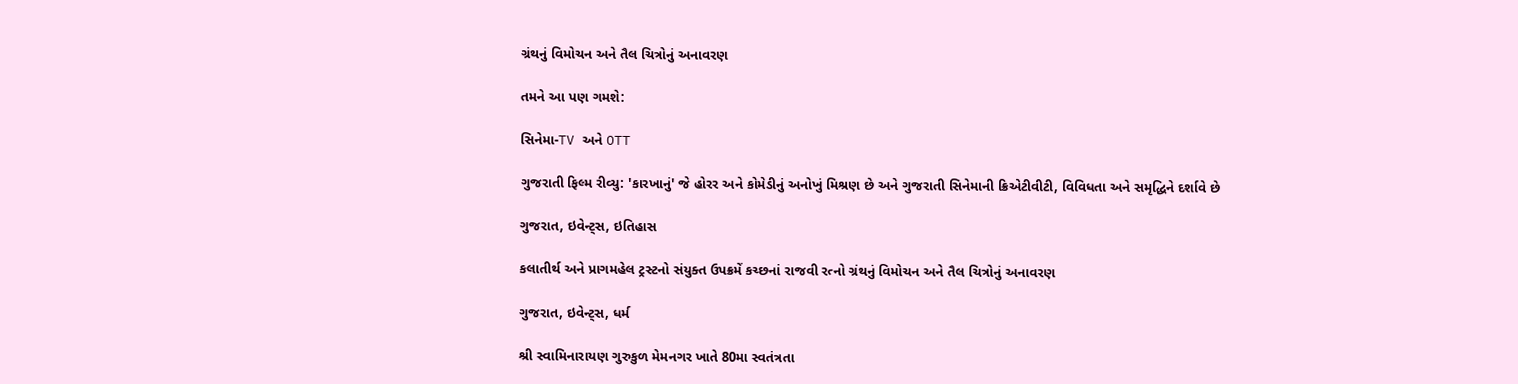ગ્રંથનું વિમોચન અને તૈલ ચિત્રોનું અનાવરણ

તમને આ પણ ગમશે:

સિનેમા-TV અને OTT

ગુજરાતી ફિલ્મ રીવ્યુ: 'કારખાનું' જે હોરર અને કોમેડીનું અનોખું મિશ્રણ છે અને ગુજરાતી સિનેમાની ક્રિએટીવીટી, વિવિધતા અને સમૃદ્ધિને દર્શાવે છે

ગુજરાત, ઇવેન્ટ્સ, ઇતિહાસ

કલાતીર્થ અને પ્રાગમહેલ ટ્રસ્ટનો સંયુક્ત ઉપક્રમેં કચ્છનાં રાજવી રત્નો ગ્રંથનું વિમોચન અને તૈલ ચિત્રોનું અનાવરણ

ગુજરાત, ઇવેન્ટ્સ, ધર્મ

શ્રી સ્વામિનારાયણ ગુરુકુળ મેમનગર ખાતે 80મા સ્વતંત્રતા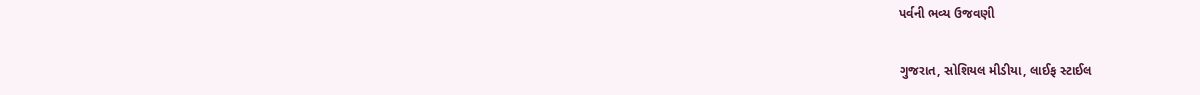પર્વની ભવ્ય ઉજવણી

ગુજરાત, સોશિયલ મીડીયા, લાઈફ સ્ટાઈલ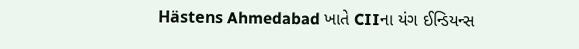Hästens Ahmedabad ખાતે CIIના યંગ ઈન્ડિયન્સ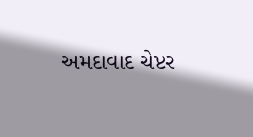અમદાવાદ ચેપ્ટર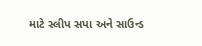માટે સ્લીપ સપા અને સાઉન્ડ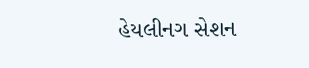હેયલીનગ સેશન